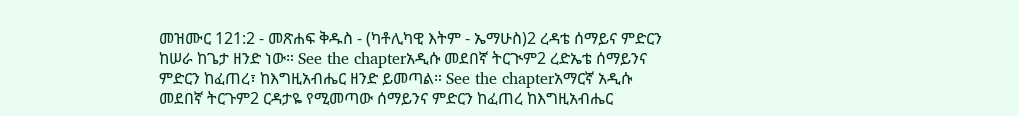መዝሙር 121:2 - መጽሐፍ ቅዱስ - (ካቶሊካዊ እትም - ኤማሁስ)2 ረዳቴ ሰማይና ምድርን ከሠራ ከጌታ ዘንድ ነው። See the chapterአዲሱ መደበኛ ትርጒም2 ረድኤቴ ሰማይንና ምድርን ከፈጠረ፣ ከእግዚአብሔር ዘንድ ይመጣል። See the chapterአማርኛ አዲሱ መደበኛ ትርጉም2 ርዳታዬ የሚመጣው ሰማይንና ምድርን ከፈጠረ ከእግዚአብሔር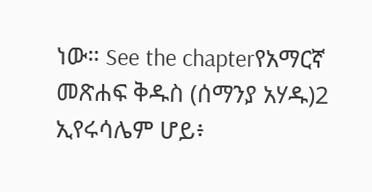ነው። See the chapterየአማርኛ መጽሐፍ ቅዱስ (ሰማንያ አሃዱ)2 ኢየሩሳሌም ሆይ፥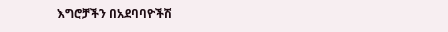እግሮቻችን በአደባባዮችሽ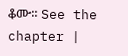ቆሙ። See the chapter |